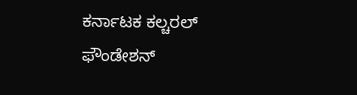ಕರ್ನಾಟಕ ಕಲ್ಚರಲ್ ಫೌಂಡೇಶನ್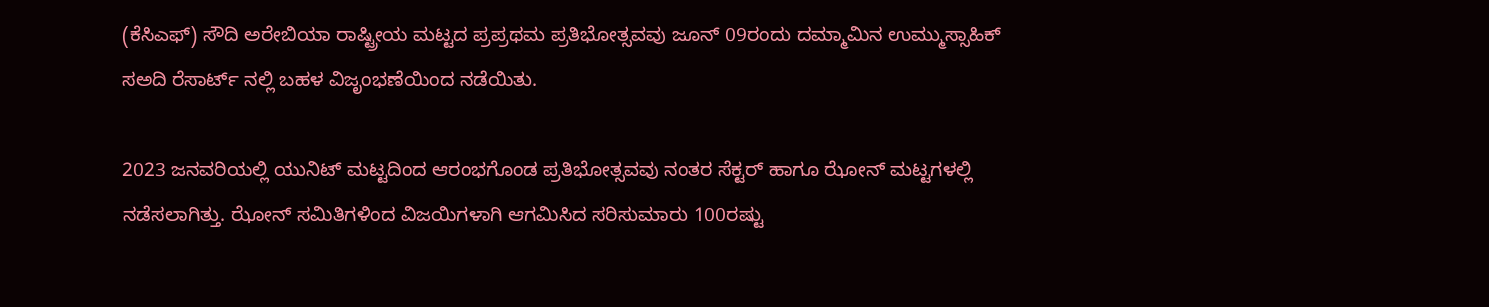(ಕೆಸಿಎಫ್) ಸೌದಿ ಅರೇಬಿಯಾ ರಾಷ್ಟ್ರೀಯ ಮಟ್ಟದ ಪ್ರಪ್ರಥಮ ಪ್ರತಿಭೋತ್ಸವವು ಜೂನ್ 09ರಂದು ದಮ್ಮಾಮಿನ ಉಮ್ಮುಸ್ಸಾಹಿಕ್ ಸಅದಿ ರೆಸಾರ್ಟ್ ನಲ್ಲಿ ಬಹಳ ವಿಜೃಂಭಣೆಯಿಂದ ನಡೆಯಿತು.

2023 ಜನವರಿಯಲ್ಲಿ ಯುನಿಟ್ ಮಟ್ಟದಿಂದ ಆರಂಭಗೊಂಡ ಪ್ರತಿಭೋತ್ಸವವು ನಂತರ ಸೆಕ್ಟರ್ ಹಾಗೂ ಝೋನ್ ಮಟ್ಟಗಳಲ್ಲಿ ನಡೆಸಲಾಗಿತ್ತು. ಝೋನ್ ಸಮಿತಿಗಳಿಂದ ವಿಜಯಿಗಳಾಗಿ ಆಗಮಿಸಿದ ಸರಿಸುಮಾರು 100ರಷ್ಟು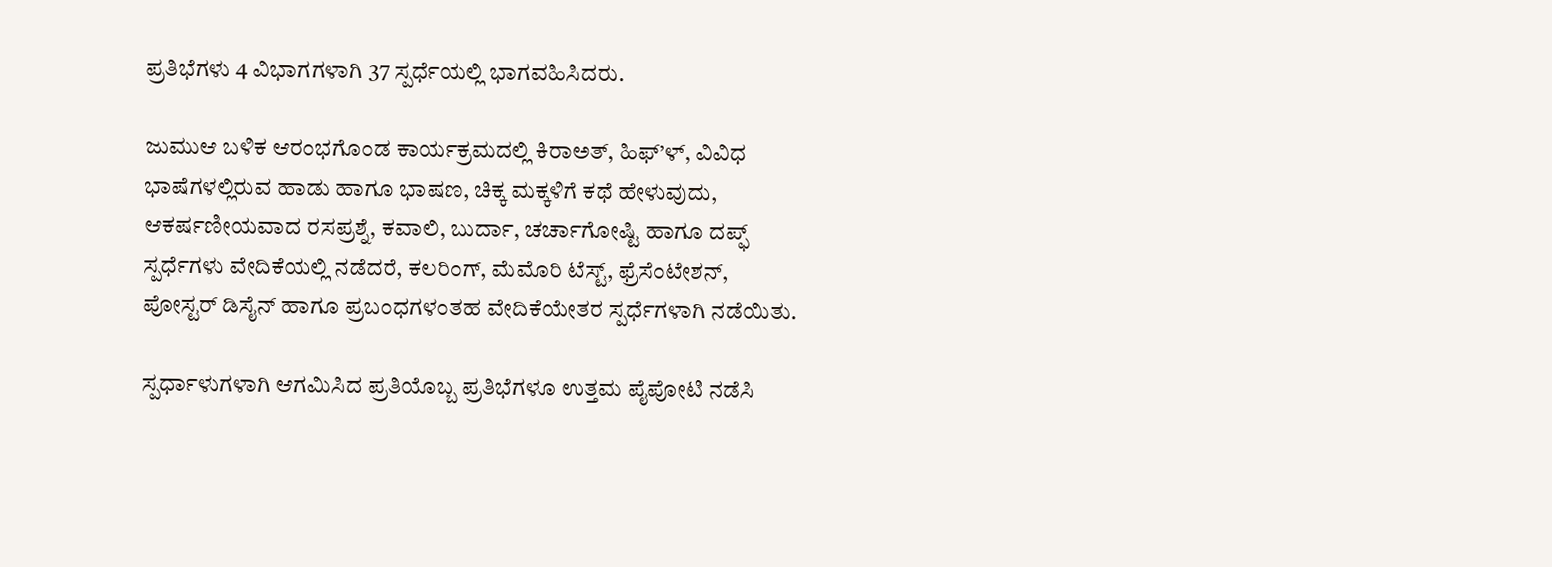ಪ್ರತಿಭೆಗಳು 4 ವಿಭಾಗಗಳಾಗಿ 37 ಸ್ಪರ್ಧೆಯಲ್ಲಿ ಭಾಗವಹಿಸಿದರು.

ಜುಮುಆ ಬಳಿಕ ಆರಂಭಗೊಂಡ ಕಾರ್ಯಕ್ರಮದಲ್ಲಿ ಕಿರಾಅತ್, ಹಿಫ್’ಳ್, ವಿವಿಧ ಭಾಷೆಗಳಲ್ಲಿರುವ ಹಾಡು ಹಾಗೂ ಭಾಷಣ, ಚಿಕ್ಕ ಮಕ್ಕಳಿಗೆ ಕಥೆ ಹೇಳುವುದು, ಆಕರ್ಷಣೀಯವಾದ ರಸಪ್ರಶ್ನೆ, ಕವಾಲಿ, ಬುರ್ದಾ, ಚರ್ಚಾಗೋಷ್ಟಿ ಹಾಗೂ ದಪ್ಫ್ ಸ್ಪರ್ಧೆಗಳು ವೇದಿಕೆಯಲ್ಲಿ ನಡೆದರೆ, ಕಲರಿಂಗ್, ಮೆಮೊರಿ ಟೆಸ್ಟ್, ಫ್ರೆಸೆಂಟೇಶನ್, ಪೋಸ್ಟರ್ ಡಿಸೈನ್ ಹಾಗೂ ಪ್ರಬಂಧಗಳಂತಹ ವೇದಿಕೆಯೇತರ ಸ್ಪರ್ಧೆಗಳಾಗಿ ನಡೆಯಿತು.

ಸ್ಪರ್ಧಾಳುಗಳಾಗಿ ಆಗಮಿಸಿದ ಪ್ರತಿಯೊಬ್ಬ ಪ್ರತಿಭೆಗಳೂ ಉತ್ತಮ ಪೈಪೋಟಿ ನಡೆಸಿ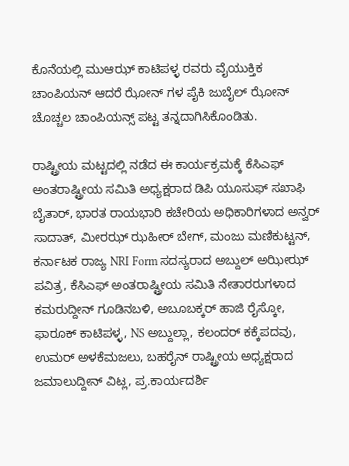ಕೊನೆಯಲ್ಲಿ ಮುಆಝ್ ಕಾಟಿಪಳ್ಳ ರವರು ವೈಯುಕ್ತಿಕ ಚಾಂಪಿಯನ್ ಆದರೆ ಝೋನ್ ಗಳ ಪೈಕಿ ಜುಬೈಲ್ ಝೋನ್ ಚೊಚ್ಚಲ ಚಾಂಪಿಯನ್ಸ್ ಪಟ್ಟ ತನ್ನದಾಗಿಸಿಕೊಂಡಿತು.

ರಾಷ್ಟ್ರೀಯ ಮಟ್ಟದಲ್ಲಿ ನಡೆದ ಈ ಕಾರ್ಯಕ್ರಮಕ್ಕೆ ಕೆಸಿಎಫ್ ಅಂತರಾಷ್ಟ್ರೀಯ ಸಮಿತಿ ಅಧ್ಯಕ್ಷರಾದ ಡಿಪಿ ಯೂಸುಫ್ ಸಖಾಫಿ ಬೈತಾರ್, ಭಾರತ ರಾಯಭಾರಿ ಕಚೇರಿಯ ಅಧಿಕಾರಿಗಳಾದ ಅನ್ವರ್ ಸಾದಾತ್, ಮೀರಝ್ ಝಹೀರ್ ಬೇಗ್, ಮಂಜು ಮಣಿಕುಟ್ಟನ್, ಕರ್ನಾಟಕ ರಾಜ್ಯ NRI Form ಸದಸ್ಯರಾದ ಅಬ್ದುಲ್ ಅಝೀಝ್ ಪವಿತ್ರ, ಕೆಸಿಎಫ್ ಅಂತರಾಷ್ಟ್ರೀಯ ಸಮಿತಿ ನೇತಾರರುಗಳಾದ ಕಮರುದ್ದೀನ್ ಗೂಡಿನಬಳಿ, ಅಬೂಬಕ್ಕರ್ ಹಾಜಿ ರೈಸ್ಕೋ, ಫಾರೂಕ್ ಕಾಟಿಪಳ್ಳ, NS ಅಬ್ದುಲ್ಲಾ, ಕಲಂದರ್ ಕಕ್ಕೆಪದವು, ಉಮರ್ ಅಳಕೆಮಜಲು, ಬಹರೈನ್ ರಾಷ್ಟ್ರೀಯ ಅಧ್ಯಕ್ಷರಾದ ಜಮಾಲುದ್ದೀನ್ ವಿಟ್ಲ, ಪ್ರ.ಕಾರ್ಯದರ್ಶಿ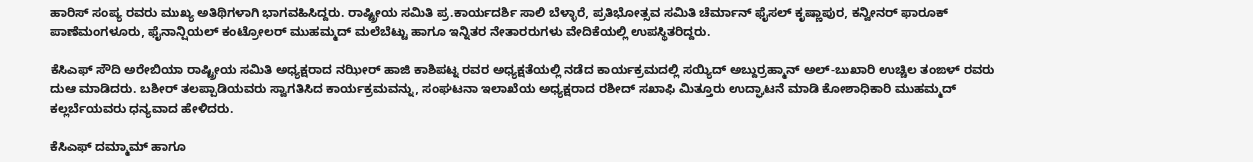ಹಾರಿಸ್ ಸಂಪ್ಯ ರವರು ಮುಖ್ಯ ಅತಿಥಿಗಳಾಗಿ ಭಾಗವಹಿಸಿದ್ದರು. ರಾಷ್ಟ್ರೀಯ ಸಮಿತಿ ಪ್ರ.ಕಾರ್ಯದರ್ಶಿ ಸಾಲಿ ಬೆಳ್ಳಾರೆ, ಪ್ರತಿಭೋತ್ಸವ ಸಮಿತಿ ಚೆರ್ಮಾನ್ ಫೈಸಲ್ ಕೃಷ್ಣಾಪುರ, ಕನ್ವೀನರ್ ಫಾರೂಕ್ ಪಾಣೆಮಂಗಳೂರು, ಫೈನಾನ್ಷಿಯಲ್ ಕಂಟ್ರೋಲರ್ ಮುಹಮ್ಮದ್ ಮಲೆಬೆಟ್ಟು ಹಾಗೂ ಇನ್ನಿತರ ನೇತಾರರುಗಳು ವೇದಿಕೆಯಲ್ಲಿ ಉಪಸ್ಥಿತರಿದ್ದರು.

ಕೆಸಿಎಫ್ ಸೌದಿ ಅರೇಬಿಯಾ ರಾಷ್ಟ್ರೀಯ ಸಮಿತಿ ಅಧ್ಯಕ್ಷರಾದ ನಝೀರ್ ಹಾಜಿ ಕಾಶಿಪಟ್ನ ರವರ ಅಧ್ಯಕ್ಷತೆಯಲ್ಲಿ ನಡೆದ ಕಾರ್ಯಕ್ರಮದಲ್ಲಿ ಸಯ್ಯಿದ್ ಅಬ್ದುರ್ರಹ್ಮಾನ್ ಅಲ್-ಬುಖಾರಿ ಉಚ್ಚಿಲ ತಂಙಳ್ ರವರು ದುಆ ಮಾಡಿದರು. ಬಶೀರ್ ತಲಪ್ಪಾಡಿಯವರು ಸ್ವಾಗತಿಸಿದ ಕಾರ್ಯಕ್ರಮವನ್ನು, ಸಂಘಟನಾ ಇಲಾಖೆಯ ಅಧ್ಯಕ್ಷರಾದ ರಶೀದ್ ಸಖಾಫಿ ಮಿತ್ತೂರು ಉದ್ಘಾಟನೆ ಮಾಡಿ ಕೋಶಾಧಿಕಾರಿ ಮುಹಮ್ಮದ್ ಕಲ್ಲರ್ಬೆಯವರು ಧನ್ಯವಾದ ಹೇಳಿದರು.

ಕೆಸಿಎಫ್ ದಮ್ಮಾಮ್ ಹಾಗೂ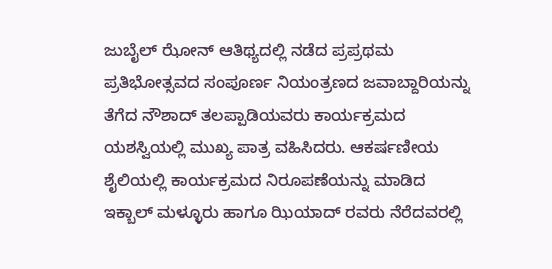ಜುಬೈಲ್ ಝೋನ್ ಆತಿಥ್ಯದಲ್ಲಿ ನಡೆದ ಪ್ರಪ್ರಥಮ ಪ್ರತಿಭೋತ್ಸವದ ಸಂಪೂರ್ಣ ನಿಯಂತ್ರಣದ ಜವಾಬ್ದಾರಿಯನ್ನು ತೆಗೆದ ನೌಶಾದ್ ತಲಪ್ಪಾಡಿಯವರು ಕಾರ್ಯಕ್ರಮದ ಯಶಸ್ವಿಯಲ್ಲಿ ಮುಖ್ಯ ಪಾತ್ರ ವಹಿಸಿದರು. ಆಕರ್ಷಣೀಯ ಶೈಲಿಯಲ್ಲಿ ಕಾರ್ಯಕ್ರಮದ ನಿರೂಪಣೆಯನ್ನು ಮಾಡಿದ ಇಕ್ಬಾಲ್ ಮಳ್ಳೂರು ಹಾಗೂ ಝಿಯಾದ್ ರವರು ನೆರೆದವರಲ್ಲಿ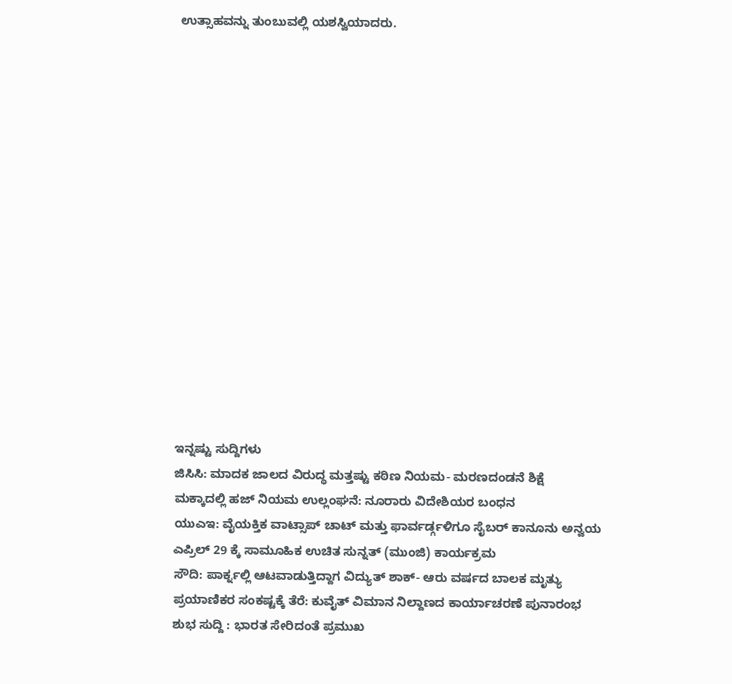ಉತ್ಸಾಹವನ್ನು ತುಂಬುವಲ್ಲಿ ಯಶಸ್ವಿಯಾದರು.
















ಇನ್ನಷ್ಟು ಸುದ್ದಿಗಳು
ಜಿಸಿಸಿ: ಮಾದಕ ಜಾಲದ ವಿರುದ್ಧ ಮತ್ತಷ್ಟು ಕಠಿಣ ನಿಯಮ- ಮರಣದಂಡನೆ ಶಿಕ್ಷೆ
ಮಕ್ಕಾದಲ್ಲಿ ಹಜ್ ನಿಯಮ ಉಲ್ಲಂಘನೆ: ನೂರಾರು ವಿದೇಶಿಯರ ಬಂಧನ
ಯುಎಇ: ವೈಯಕ್ತಿಕ ವಾಟ್ಸಾಪ್ ಚಾಟ್ ಮತ್ತು ಫಾರ್ವರ್ಡ್ಗಳಿಗೂ ಸೈಬರ್ ಕಾನೂನು ಅನ್ವಯ
ಎಪ್ರಿಲ್ 29 ಕ್ಕೆ ಸಾಮೂಹಿಕ ಉಚಿತ ಸುನ್ನತ್ (ಮುಂಜಿ) ಕಾರ್ಯಕ್ರಮ
ಸೌದಿ: ಪಾರ್ಕ್ನಲ್ಲಿ ಆಟವಾಡುತ್ತಿದ್ದಾಗ ವಿದ್ಯುತ್ ಶಾಕ್- ಆರು ವರ್ಷದ ಬಾಲಕ ಮೃತ್ಯು
ಪ್ರಯಾಣಿಕರ ಸಂಕಷ್ಟಕ್ಕೆ ತೆರೆ: ಕುವೈತ್ ವಿಮಾನ ನಿಲ್ದಾಣದ ಕಾರ್ಯಾಚರಣೆ ಪುನಾರಂಭ
ಶುಭ ಸುದ್ದಿ : ಭಾರತ ಸೇರಿದಂತೆ ಪ್ರಮುಖ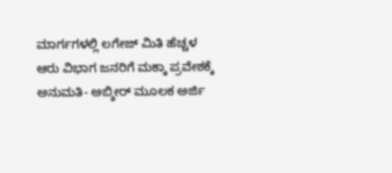ಮಾರ್ಗಗಳಲ್ಲಿ ಲಗೇಜ್ ಮಿತಿ ಹೆಚ್ಚಳ
ಆರು ವಿಭಾಗ ಜನರಿಗೆ ಮಕ್ಕಾ ಪ್ರವೇಶಕ್ಕೆ ಅನುಮತಿ- ಅಬ್ಶೀರ್ ಮೂಲಕ ಅರ್ಜಿ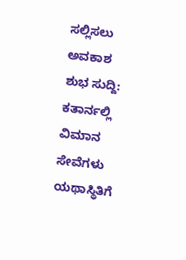ಸಲ್ಲಿಸಲು ಅವಕಾಶ
ಶುಭ ಸುದ್ದಿ: ಕತಾರ್ನಲ್ಲಿ ವಿಮಾನ ಸೇವೆಗಳು ಯಥಾಸ್ಥಿತಿಗೆ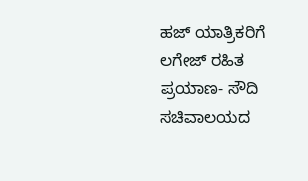ಹಜ್ ಯಾತ್ರಿಕರಿಗೆ ಲಗೇಜ್ ರಹಿತ ಪ್ರಯಾಣ- ಸೌದಿ ಸಚಿವಾಲಯದ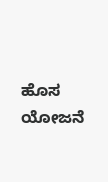ಹೊಸ ಯೋಜನೆ